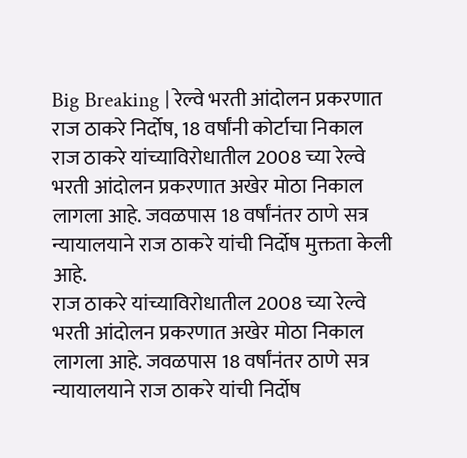Big Breaking | रेल्वे भरती आंदोलन प्रकरणात राज ठाकरे निर्दोष, 18 वर्षांनी कोर्टाचा निकाल
राज ठाकरे यांच्याविरोधातील 2008 च्या रेल्वे भरती आंदोलन प्रकरणात अखेर मोठा निकाल लागला आहे. जवळपास 18 वर्षांनंतर ठाणे सत्र न्यायालयाने राज ठाकरे यांची निर्दोष मुक्तता केली आहे.
राज ठाकरे यांच्याविरोधातील 2008 च्या रेल्वे भरती आंदोलन प्रकरणात अखेर मोठा निकाल लागला आहे. जवळपास 18 वर्षांनंतर ठाणे सत्र न्यायालयाने राज ठाकरे यांची निर्दोष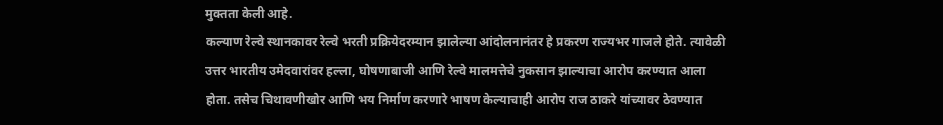मुक्तता केली आहे.
कल्याण रेल्वे स्थानकावर रेल्वे भरती प्रक्रियेदरम्यान झालेल्या आंदोलनानंतर हे प्रकरण राज्यभर गाजले होते. त्यावेळी उत्तर भारतीय उमेदवारांवर हल्ला, घोषणाबाजी आणि रेल्वे मालमत्तेचे नुकसान झाल्याचा आरोप करण्यात आला होता. तसेच चिथावणीखोर आणि भय निर्माण करणारे भाषण केल्याचाही आरोप राज ठाकरे यांच्यावर ठेवण्यात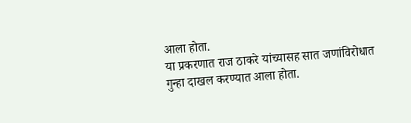आला होता.
या प्रकरणात राज ठाकरे यांच्यासह सात जणांविरोधात गुन्हा दाखल करण्यात आला होता.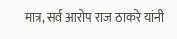मात्र, सर्व आरोप राज ठाकरे यांनी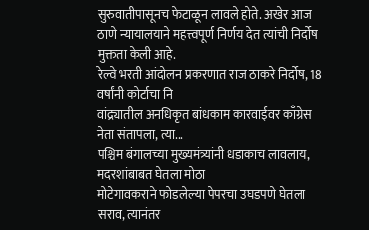सुरुवातीपासूनच फेटाळून लावले होते. अखेर आज ठाणे न्यायालयाने महत्त्वपूर्ण निर्णय देत त्यांची निर्दोष मुक्तता केली आहे.
रेल्वे भरती आंदोलन प्रकरणात राज ठाकरे निर्दोष, 18 वर्षांनी कोर्टाचा नि
वांद्र्यातील अनधिकृत बांधकाम कारवाईवर काँग्रेस नेता संतापला, त्या...
पश्चिम बंगालच्या मुख्यमंत्र्यांनी धडाकाच लावलाय, मदरशांबाबत घेतला मोठा
मोटेगावकराने फोडलेल्या पेपरचा उघडपणे घेतला सराव, त्यानंतर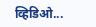व्हिडिओ...